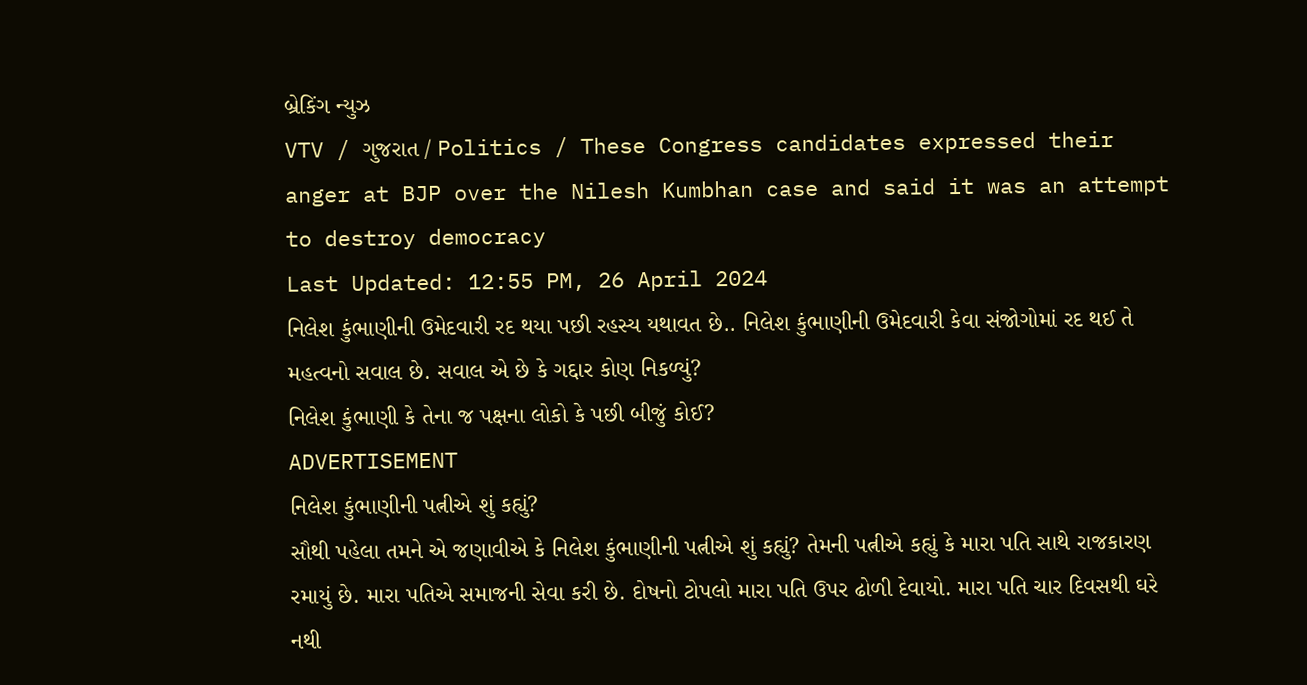બ્રેકિંગ ન્યુઝ
VTV / ગુજરાત / Politics / These Congress candidates expressed their anger at BJP over the Nilesh Kumbhan case and said it was an attempt to destroy democracy
Last Updated: 12:55 PM, 26 April 2024
નિલેશ કુંભાણીની ઉમેદવારી રદ થયા પછી રહસ્ય યથાવત છે.. નિલેશ કુંભાણીની ઉમેદવારી કેવા સંજોગોમાં રદ થઈ તે મહત્વનો સવાલ છે. સવાલ એ છે કે ગદ્દાર કોણ નિકળ્યું?
નિલેશ કુંભાણી કે તેના જ પક્ષના લોકો કે પછી બીજું કોઈ?
ADVERTISEMENT
નિલેશ કુંભાણીની પત્નીએ શું કહ્યું?
સૌથી પહેલા તમને એ જણાવીએ કે નિલેશ કુંભાણીની પત્નીએ શું કહ્યું? તેમની પત્નીએ કહ્યું કે મારા પતિ સાથે રાજકારણ રમાયું છે. મારા પતિએ સમાજની સેવા કરી છે. દોષનો ટોપલો મારા પતિ ઉપર ઢોળી દેવાયો. મારા પતિ ચાર દિવસથી ઘરે નથી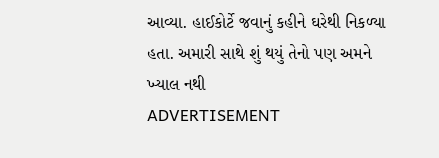આવ્યા. હાઈકોર્ટે જવાનું કહીને ઘરેથી નિકળ્યા હતા. અમારી સાથે શું થયું તેનો પણ અમને ખ્યાલ નથી
ADVERTISEMENT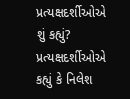પ્રત્યક્ષદર્શીઓએ શું કહ્યું?
પ્રત્યક્ષદર્શીઓએ કહ્યું કે નિલેશ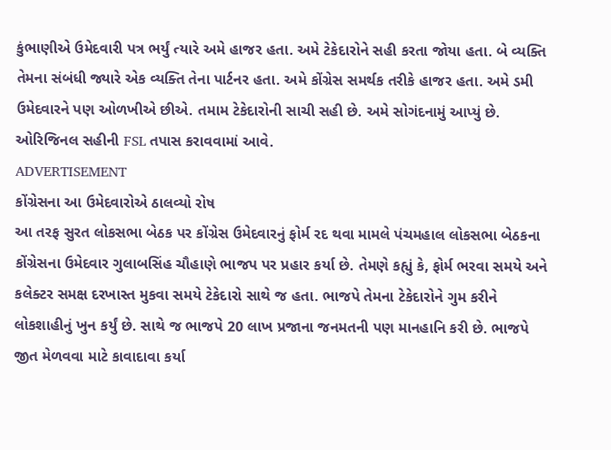કુંભાણીએ ઉમેદવારી પત્ર ભર્યું ત્યારે અમે હાજર હતા. અમે ટેકેદારોને સહી કરતા જોયા હતા. બે વ્યક્તિ તેમના સંબંધી જ્યારે એક વ્યક્તિ તેના પાર્ટનર હતા. અમે કોંગ્રેસ સમર્થક તરીકે હાજર હતા. અમે ડમી ઉમેદવારને પણ ઓળખીએ છીએ. તમામ ટેકેદારોની સાચી સહી છે. અમે સોગંદનામું આપ્યું છે. ઓરિજિનલ સહીની FSL તપાસ કરાવવામાં આવે.
ADVERTISEMENT
કોંગ્રેસના આ ઉમેદવારોએ ઠાલવ્યો રોષ
આ તરફ સુરત લોકસભા બેઠક પર કોંગ્રેસ ઉમેદવારનું ફોર્મ રદ થવા મામલે પંચમહાલ લોકસભા બેઠકના કોંગ્રેસના ઉમેદવાર ગુલાબસિંહ ચૌહાણે ભાજપ પર પ્રહાર કર્યા છે. તેમણે કહ્યું કે, ફોર્મ ભરવા સમયે અને કલેક્ટર સમક્ષ દરખાસ્ત મુકવા સમયે ટેકેદારો સાથે જ હતા. ભાજપે તેમના ટેકેદારોને ગુમ કરીને લોકશાહીનું ખુન કર્યું છે. સાથે જ ભાજપે 20 લાખ પ્રજાના જનમતની પણ માનહાનિ કરી છે. ભાજપે જીત મેળવવા માટે કાવાદાવા કર્યા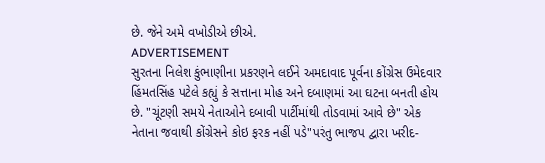છે. જેને અમે વખોડીએ છીએ.
ADVERTISEMENT
સુરતના નિલેશ કુંભાણીના પ્રકરણને લઈને અમદાવાદ પૂર્વના કોંગ્રેસ ઉમેદવાર હિંમતસિંહ પટેલે કહ્યું કે સત્તાના મોહ અને દબાણમાં આ ઘટના બનતી હોય છે. "ચૂંટણી સમયે નેતાઓને દબાવી પાર્ટીમાંથી તોડવામાં આવે છે" એક નેતાના જવાથી કોંગ્રેસને કોઇ ફરક નહીં પડે"પરંતુ ભાજપ દ્વારા ખરીદ-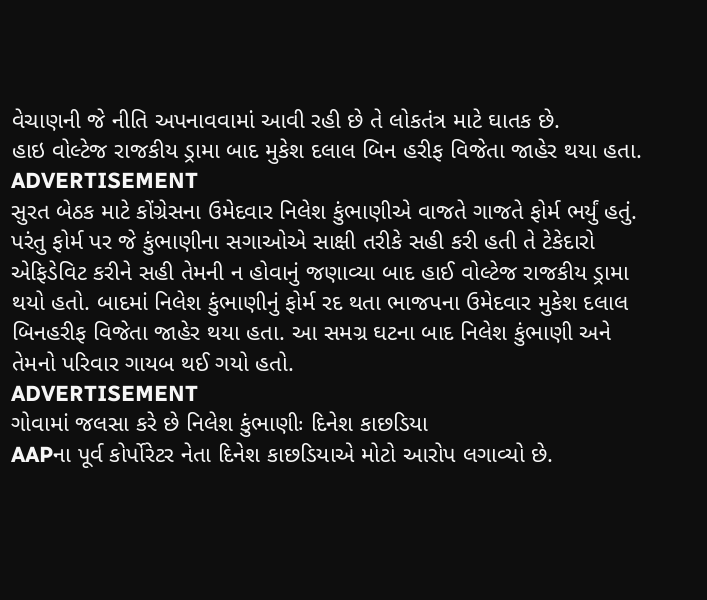વેચાણની જે નીતિ અપનાવવામાં આવી રહી છે તે લોકતંત્ર માટે ઘાતક છે.
હાઇ વોલ્ટેજ રાજકીય ડ્રામા બાદ મુકેશ દલાલ બિન હરીફ વિજેતા જાહેર થયા હતા.
ADVERTISEMENT
સુરત બેઠક માટે કોંગ્રેસના ઉમેદવાર નિલેશ કુંભાણીએ વાજતે ગાજતે ફોર્મ ભર્યું હતું. પરંતુ ફોર્મ પર જે કુંભાણીના સગાઓએ સાક્ષી તરીકે સહી કરી હતી તે ટેકેદારો એફિડેવિટ કરીને સહી તેમની ન હોવાનું જણાવ્યા બાદ હાઈ વોલ્ટેજ રાજકીય ડ્રામા થયો હતો. બાદમાં નિલેશ કુંભાણીનું ફોર્મ રદ થતા ભાજપના ઉમેદવાર મુકેશ દલાલ બિનહરીફ વિજેતા જાહેર થયા હતા. આ સમગ્ર ઘટના બાદ નિલેશ કુંભાણી અને તેમનો પરિવાર ગાયબ થઈ ગયો હતો.
ADVERTISEMENT
ગોવામાં જલસા કરે છે નિલેશ કુંભાણીઃ દિનેશ કાછડિયા
AAPના પૂર્વ કોર્પોરેટર નેતા દિનેશ કાછડિયાએ મોટો આરોપ લગાવ્યો છે.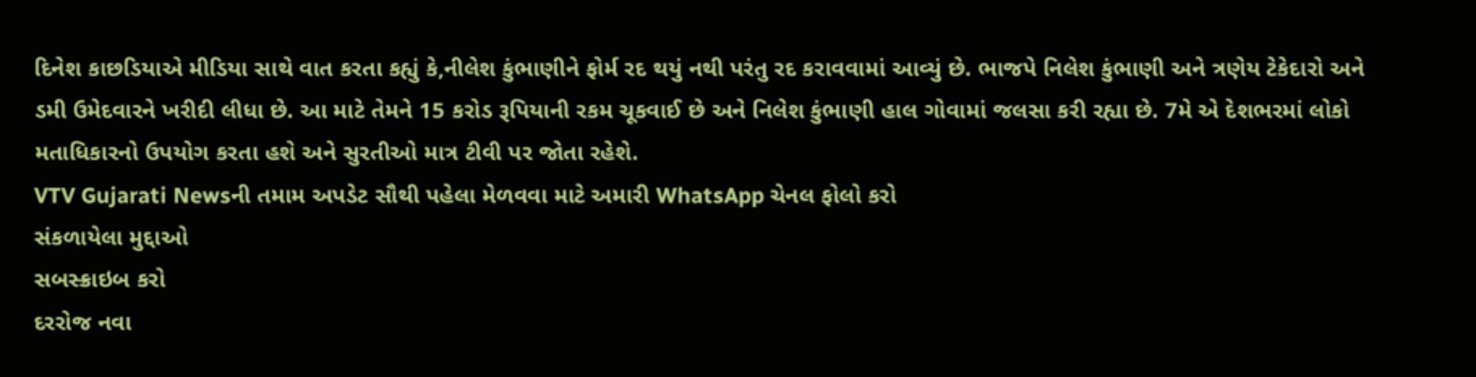દિનેશ કાછડિયાએ મીડિયા સાથે વાત કરતા કહ્યું કે,નીલેશ કુંભાણીને ફોર્મ રદ થયું નથી પરંતુ રદ કરાવવામાં આવ્યું છે. ભાજપે નિલેશ કુંભાણી અને ત્રણેય ટેકેદારો અને ડમી ઉમેદવારને ખરીદી લીધા છે. આ માટે તેમને 15 કરોડ રૂપિયાની રકમ ચૂકવાઈ છે અને નિલેશ કુંભાણી હાલ ગોવામાં જલસા કરી રહ્યા છે. 7મે એ દેશભરમાં લોકો મતાધિકારનો ઉપયોગ કરતા હશે અને સુરતીઓ માત્ર ટીવી પર જોતા રહેશે.
VTV Gujarati Newsની તમામ અપડેટ સૌથી પહેલા મેળવવા માટે અમારી WhatsApp ચેનલ ફોલો કરો
સંકળાયેલા મુદ્દાઓ
સબસ્ક્રાઇબ કરો
દરરોજ નવા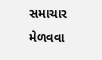સમાચાર મેળવવા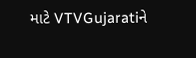માટે VTVGujaratiને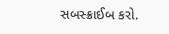સબસ્ક્રાઈબ કરો.